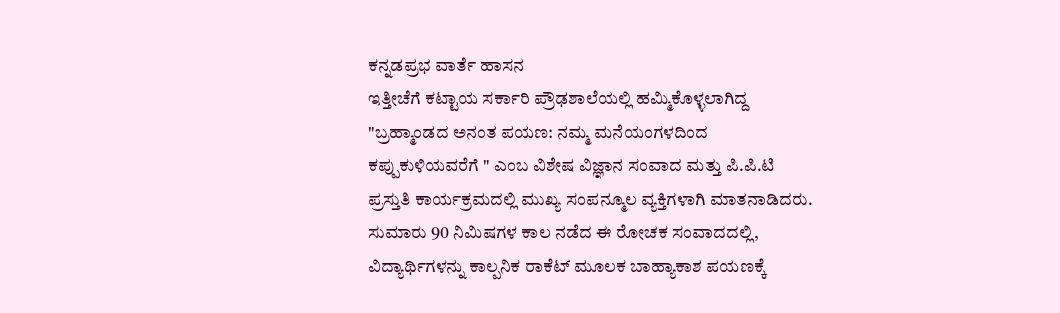ಕನ್ನಡಪ್ರಭ ವಾರ್ತೆ ಹಾಸನ
ಇತ್ತೀಚೆಗೆ ಕಟ್ಟಾಯ ಸರ್ಕಾರಿ ಪ್ರೌಢಶಾಲೆಯಲ್ಲಿ ಹಮ್ಮಿಕೊಳ್ಳಲಾಗಿದ್ದ "ಬ್ರಹ್ಮಾಂಡದ ಅನಂತ ಪಯಣ: ನಮ್ಮ ಮನೆಯಂಗಳದಿಂದ ಕಪ್ಪುಕುಳಿಯವರೆಗೆ " ಎಂಬ ವಿಶೇಷ ವಿಜ್ಞಾನ ಸಂವಾದ ಮತ್ತು ಪಿ.ಪಿ.ಟಿ ಪ್ರಸ್ತುತಿ ಕಾರ್ಯಕ್ರಮದಲ್ಲಿ ಮುಖ್ಯ ಸಂಪನ್ಮೂಲ ವ್ಯಕ್ತಿಗಳಾಗಿ ಮಾತನಾಡಿದರು.
ಸುಮಾರು 90 ನಿಮಿಷಗಳ ಕಾಲ ನಡೆದ ಈ ರೋಚಕ ಸಂವಾದದಲ್ಲಿ, ವಿದ್ಯಾರ್ಥಿಗಳನ್ನು ಕಾಲ್ಪನಿಕ ರಾಕೆಟ್ ಮೂಲಕ ಬಾಹ್ಯಾಕಾಶ ಪಯಣಕ್ಕೆ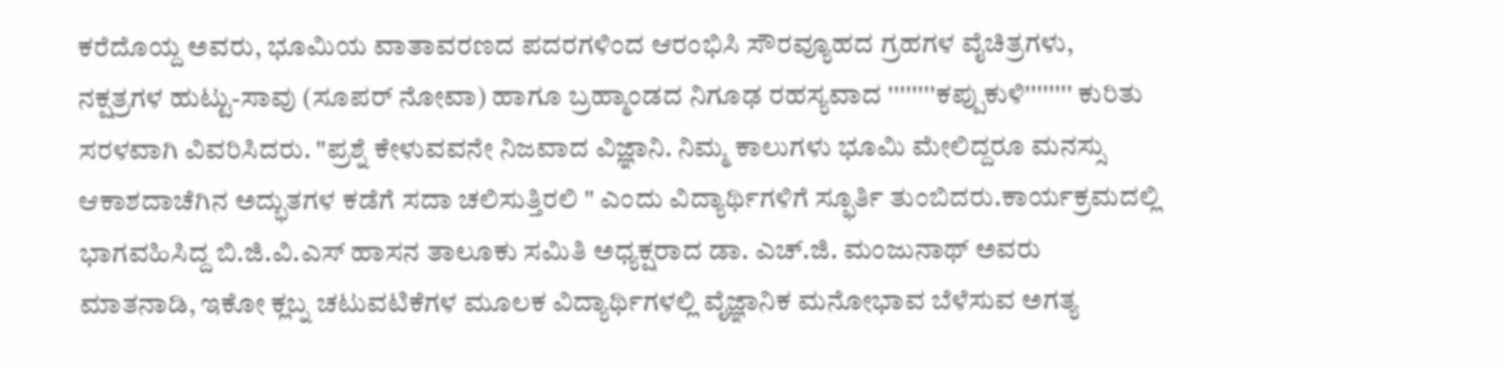ಕರೆದೊಯ್ದ ಅವರು, ಭೂಮಿಯ ವಾತಾವರಣದ ಪದರಗಳಿಂದ ಆರಂಭಿಸಿ ಸೌರವ್ಯೂಹದ ಗ್ರಹಗಳ ವೈಚಿತ್ರಗಳು, ನಕ್ಷತ್ರಗಳ ಹುಟ್ಟು-ಸಾವು (ಸೂಪರ್ ನೋವಾ) ಹಾಗೂ ಬ್ರಹ್ಮಾಂಡದ ನಿಗೂಢ ರಹಸ್ಯವಾದ ''''''''ಕಪ್ಪುಕುಳಿ'''''''' ಕುರಿತು ಸರಳವಾಗಿ ವಿವರಿಸಿದರು. "ಪ್ರಶ್ನೆ ಕೇಳುವವನೇ ನಿಜವಾದ ವಿಜ್ಞಾನಿ. ನಿಮ್ಮ ಕಾಲುಗಳು ಭೂಮಿ ಮೇಲಿದ್ದರೂ ಮನಸ್ಸು ಆಕಾಶದಾಚೆಗಿನ ಅದ್ಭುತಗಳ ಕಡೆಗೆ ಸದಾ ಚಲಿಸುತ್ತಿರಲಿ " ಎಂದು ವಿದ್ಯಾರ್ಥಿಗಳಿಗೆ ಸ್ಫೂರ್ತಿ ತುಂಬಿದರು.ಕಾರ್ಯಕ್ರಮದಲ್ಲಿ ಭಾಗವಹಿಸಿದ್ದ ಬಿ.ಜಿ.ವಿ.ಎಸ್ ಹಾಸನ ತಾಲೂಕು ಸಮಿತಿ ಅಧ್ಯಕ್ಷರಾದ ಡಾ. ಎಚ್.ಜಿ. ಮಂಜುನಾಥ್ ಅವರು ಮಾತನಾಡಿ, ಇಕೋ ಕ್ಲಬ್ನ ಚಟುವಟಿಕೆಗಳ ಮೂಲಕ ವಿದ್ಯಾರ್ಥಿಗಳಲ್ಲಿ ವೈಜ್ಞಾನಿಕ ಮನೋಭಾವ ಬೆಳೆಸುವ ಅಗತ್ಯ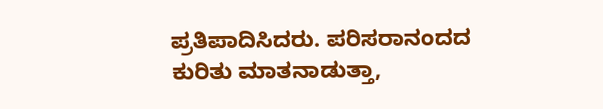ಪ್ರತಿಪಾದಿಸಿದರು. ಪರಿಸರಾನಂದದ ಕುರಿತು ಮಾತನಾಡುತ್ತಾ,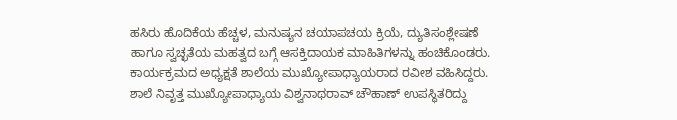ಹಸಿರು ಹೊದಿಕೆಯ ಹೆಚ್ಚಳ, ಮನುಷ್ಯನ ಚಯಾಪಚಯ ಕ್ರಿಯೆ, ದ್ಯುತಿಸಂಶ್ಲೇಷಣೆ ಹಾಗೂ ಸ್ವಚ್ಛತೆಯ ಮಹತ್ವದ ಬಗ್ಗೆ ಆಸಕ್ತಿದಾಯಕ ಮಾಹಿತಿಗಳನ್ನು ಹಂಚಿಕೊಂಡರು.
ಕಾರ್ಯಕ್ರಮದ ಅಧ್ಯಕ್ಷತೆ ಶಾಲೆಯ ಮುಖ್ಯೋಪಾಧ್ಯಾಯರಾದ ರವೀಶ ವಹಿಸಿದ್ದರು. ಶಾಲೆ ನಿವೃತ್ತ ಮುಖ್ಯೋಪಾಧ್ಯಾಯ ವಿಶ್ವನಾಥರಾವ್ ಚೌಹಾಣ್ ಉಪಸ್ಥಿತರಿದ್ದು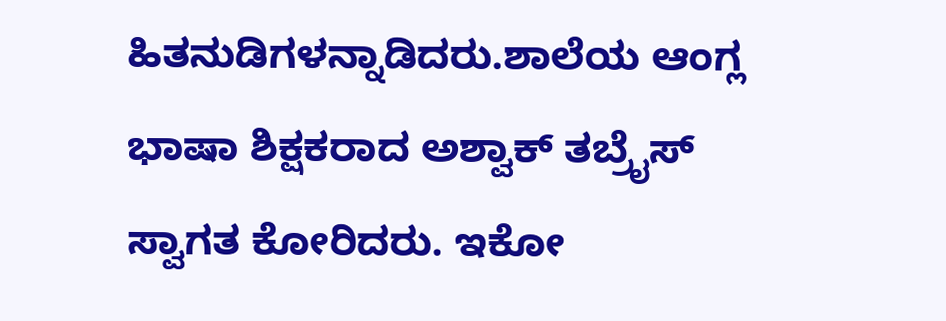ಹಿತನುಡಿಗಳನ್ನಾಡಿದರು.ಶಾಲೆಯ ಆಂಗ್ಲ ಭಾಷಾ ಶಿಕ್ಷಕರಾದ ಅಶ್ವಾಕ್ ತಬ್ರೈಸ್ ಸ್ವಾಗತ ಕೋರಿದರು. ಇಕೋ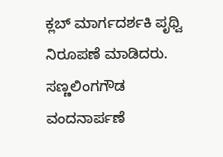ಕ್ಲಬ್ ಮಾರ್ಗದರ್ಶಕಿ ಪೃಥ್ವಿ ನಿರೂಪಣೆ ಮಾಡಿದರು. ಸಣ್ಣಲಿಂಗಗೌಡ ವಂದನಾರ್ಪಣೆ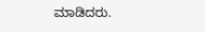ಮಾಡಿದರು.